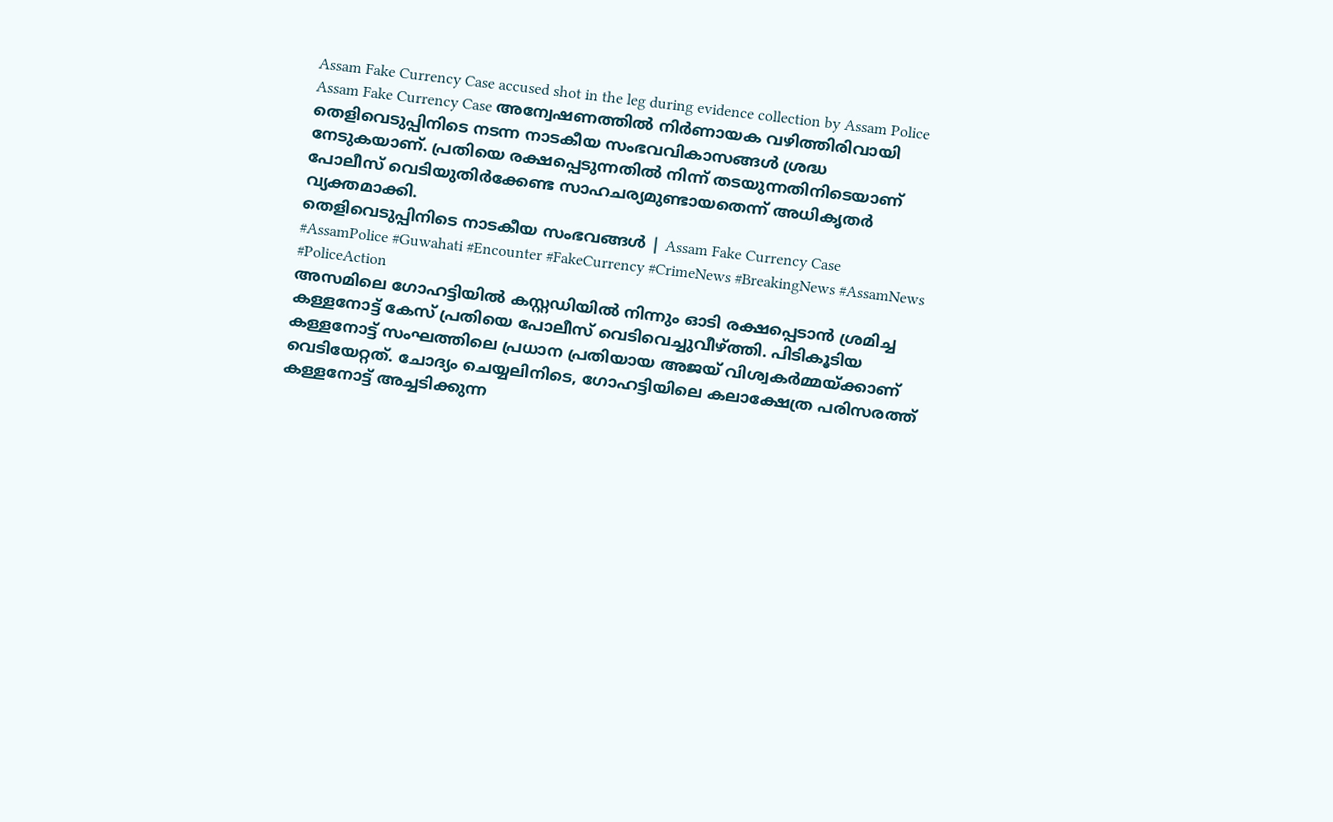Assam Fake Currency Case accused shot in the leg during evidence collection by Assam Police
Assam Fake Currency Case അന്വേഷണത്തിൽ നിർണായക വഴിത്തിരിവായി തെളിവെടുപ്പിനിടെ നടന്ന നാടകീയ സംഭവവികാസങ്ങൾ ശ്രദ്ധ നേടുകയാണ്. പ്രതിയെ രക്ഷപ്പെടുന്നതിൽ നിന്ന് തടയുന്നതിനിടെയാണ് പോലീസ് വെടിയുതിർക്കേണ്ട സാഹചര്യമുണ്ടായതെന്ന് അധികൃതർ വ്യക്തമാക്കി.
തെളിവെടുപ്പിനിടെ നാടകീയ സംഭവങ്ങൾ | Assam Fake Currency Case
#AssamPolice #Guwahati #Encounter #FakeCurrency #CrimeNews #BreakingNews #AssamNews #PoliceAction
അസമിലെ ഗോഹട്ടിയിൽ കസ്റ്റഡിയിൽ നിന്നും ഓടി രക്ഷപ്പെടാൻ ശ്രമിച്ച കള്ളനോട്ട് കേസ് പ്രതിയെ പോലീസ് വെടിവെച്ചുവീഴ്ത്തി. പിടികൂടിയ കള്ളനോട്ട് സംഘത്തിലെ പ്രധാന പ്രതിയായ അജയ് വിശ്വകർമ്മയ്ക്കാണ് വെടിയേറ്റത്. ചോദ്യം ചെയ്യലിനിടെ, ഗോഹട്ടിയിലെ കലാക്ഷേത്ര പരിസരത്ത് കള്ളനോട്ട് അച്ചടിക്കുന്ന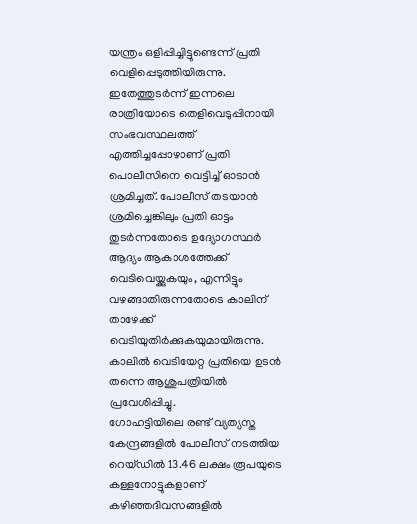യന്ത്രം ഒളിപ്പിച്ചിട്ടുണ്ടെന്ന് പ്രതി വെളിപ്പെടുത്തിയിരുന്നു. ഇതേത്തുടർന്ന് ഇന്നലെ രാത്രിയോടെ തെളിവെടുപ്പിനായി സംഭവസ്ഥലത്ത് എത്തിച്ചപ്പോഴാണ് പ്രതി പൊലീസിനെ വെട്ടിച്ച് ഓടാൻ ശ്രമിച്ചത്. പോലീസ് തടയാൻ ശ്രമിച്ചെങ്കിലും പ്രതി ഓട്ടം തുടർന്നതോടെ ഉദ്യോഗസ്ഥർ ആദ്യം ആകാശത്തേക്ക് വെടിവെയ്ക്കുകയും, എന്നിട്ടും വഴങ്ങാതിരുന്നതോടെ കാലിന് താഴേക്ക് വെടിയുതിർക്കുകയുമായിരുന്നു. കാലിൽ വെടിയേറ്റ പ്രതിയെ ഉടൻ തന്നെ ആശുപത്രിയിൽ പ്രവേശിപ്പിച്ചു.
ഗോഹട്ടിയിലെ രണ്ട് വ്യത്യസ്ത കേന്ദ്രങ്ങളിൽ പോലീസ് നടത്തിയ റെയ്ഡിൽ 13.46 ലക്ഷം രൂപയുടെ കള്ളനോട്ടുകളാണ് കഴിഞ്ഞദിവസങ്ങളിൽ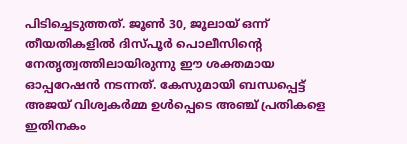പിടിച്ചെടുത്തത്. ജൂൺ 30, ജൂലായ് ഒന്ന് തീയതികളിൽ ദിസ്പൂർ പൊലീസിന്റെ നേതൃത്വത്തിലായിരുന്നു ഈ ശക്തമായ ഓപ്പറേഷൻ നടന്നത്. കേസുമായി ബന്ധപ്പെട്ട് അജയ് വിശ്വകർമ്മ ഉൾപ്പെടെ അഞ്ച് പ്രതികളെ ഇതിനകം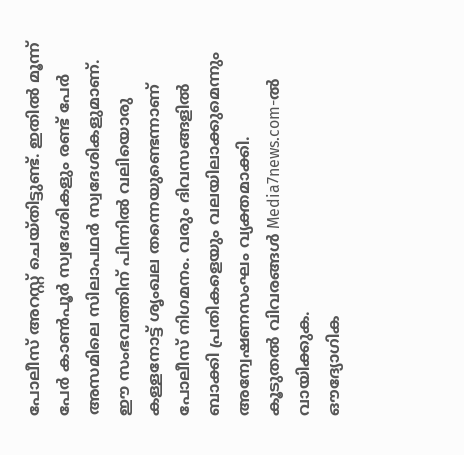പോലീസ് അറസ്റ്റ് ചെയ്തിട്ടുണ്ട്. ഇതിൽ മൂന്ന് പേർ കാൺപൂർ സ്വദേശികളും രണ്ട് പേർ അസമിലെ സിലാപഥർ സ്വദേശികളുമാണ്. ഈ സംഭവത്തിന് പിന്നിൽ വലിയൊരു കള്ളനോട്ട് ശൃംഖല തന്നെയുണ്ടെന്നാണ് പോലീസ് നിഗമനം. വരും ദിവസങ്ങളിൽ ബാക്കി പ്രതികളെയും വലയിലാക്കുമെന്നും അന്വേഷണസംഘം വ്യക്തമാക്കി.
കൂടുതൽ വിവരങ്ങൾ Media7news.com-ൽ വായിക്കുക.
ഔദ്യോഗിക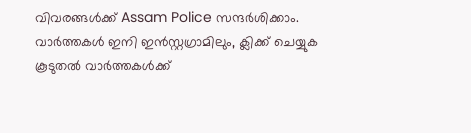വിവരങ്ങൾക്ക് Assam Police സന്ദർശിക്കാം.
വാർത്തകൾ ഇനി ഇൻസ്റ്റഗ്രാമിലും, ക്ലിക്ക് ചെയ്യുക
കൂടുതൽ വാർത്തകൾക്ക്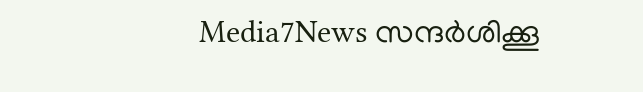Media7News സന്ദർശിക്കൂ